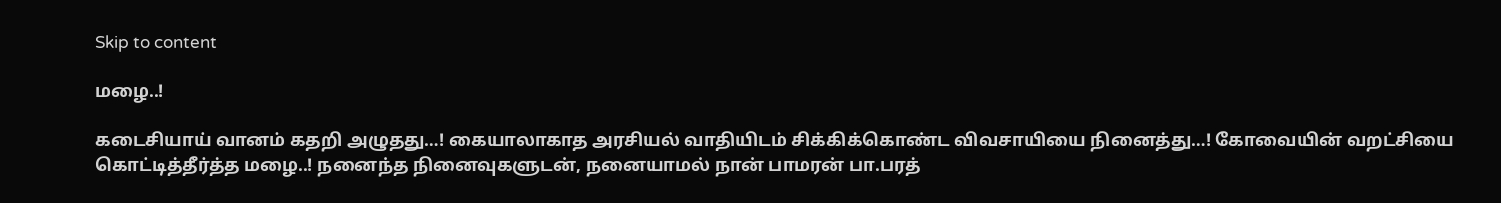Skip to content

மழை..!

கடைசியாய் வானம் கதறி அழுதது…! கையாலாகாத அரசியல் வாதியிடம் சிக்கிக்கொண்ட விவசாயியை நினைத்து…! கோவையின் வறட்சியை கொட்டித்தீர்த்த மழை..! நனைந்த நினைவுகளுடன், நனையாமல் நான் பாமரன் பா.பரத்